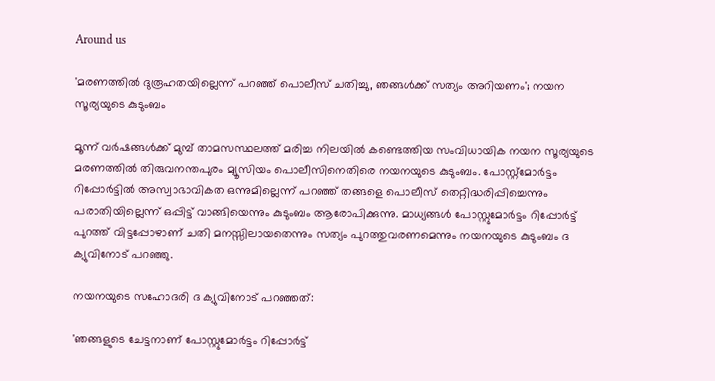Around us

'മരണത്തില്‍ ദുരൂഹതയില്ലെന്ന് പറഞ്ഞ് പൊലീസ് ചതിച്ചു, ഞങ്ങള്‍ക്ക് സത്യം അറിയണം'; നയന സൂര്യയുടെ കുടുംബം

മൂന്ന് വര്‍ഷങ്ങള്‍ക്ക് മുമ്പ് താമസസ്ഥലത്ത് മരിച്ച നിലയില്‍ കണ്ടെത്തിയ സംവിധായിക നയന സൂര്യയുടെ മരണത്തില്‍ തിരുവനന്തപുരം മ്യൂസിയം പൊലീസിനെതിരെ നയനയുടെ കുടുംബം. പോസ്റ്റ്മോര്‍ട്ടം റിപ്പോര്‍ട്ടില്‍ അസ്വാഭാവികത ഒന്നുമില്ലെന്ന് പറഞ്ഞ് തങ്ങളെ പൊലീസ് തെറ്റിദ്ധരിപ്പിച്ചെന്നും പരാതിയില്ലെന്ന് ഒപ്പിട്ട് വാങ്ങിയെന്നും കുടുംബം ആരോപിക്കുന്നു. മാധ്യങ്ങള്‍ പോസ്റ്റുമോര്‍ട്ടം റിപ്പോര്‍ട്ട് പുറത്ത് വിട്ടപ്പോഴാണ് ചതി മനസ്സിലായതെന്നും സത്യം പുറത്തുവരണമെന്നും നയനയുടെ കുടുംബം ദ ക്യുവിനോട് പറഞ്ഞു.

നയനയുടെ സഹോദരി ദ ക്യുവിനോട് പറഞ്ഞത്:

'ഞങ്ങളുടെ ചേട്ടനാണ് പോസ്റ്റുമോര്‍ട്ടം റിപ്പോര്‍ട്ട്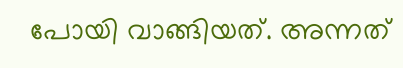പോയി വാങ്ങിയത്. അന്നത്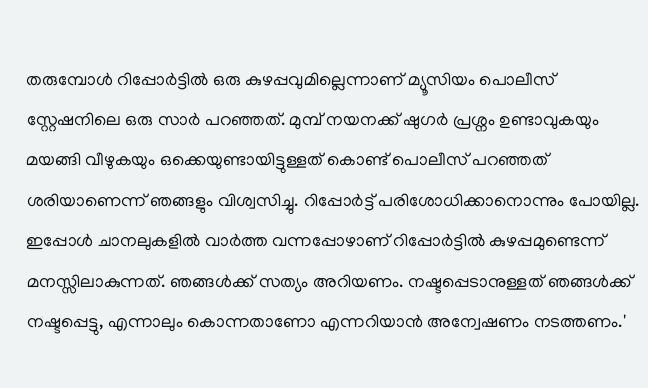തരുമ്പോള്‍ റിപ്പോര്‍ട്ടില്‍ ഒരു കുഴപ്പവുമില്ലെന്നാണ് മ്യൂസിയം പൊലീസ് സ്റ്റേഷനിലെ ഒരു സാര്‍ പറഞ്ഞത്. മുമ്പ് നയനക്ക് ഷുഗര്‍ പ്രശ്നം ഉണ്ടാവുകയും മയങ്ങി വീഴുകയും ഒക്കെയുണ്ടായിട്ടുള്ളത് കൊണ്ട് പൊലീസ് പറഞ്ഞത് ശരിയാണെന്ന് ഞങ്ങളും വിശ്വസിച്ചു. റിപ്പോര്‍ട്ട് പരിശോധിക്കാനൊന്നും പോയില്ല. ഇപ്പോള്‍ ചാനലുകളില്‍ വാര്‍ത്ത വന്നപ്പോഴാണ് റിപ്പോര്‍ട്ടില്‍ കുഴപ്പമുണ്ടെന്ന് മനസ്സിലാകുന്നത്. ഞങ്ങള്‍ക്ക് സത്യം അറിയണം. നഷ്ടപ്പെടാനുള്ളത് ഞങ്ങള്‍ക്ക് നഷ്ടപ്പെട്ടു, എന്നാലും കൊന്നതാണോ എന്നറിയാന്‍ അന്വേഷണം നടത്തണം.'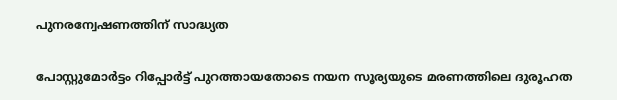പുനരന്വേഷണത്തിന് സാദ്ധ്യത

പോസ്റ്റുമോര്‍ട്ടം റിപ്പോര്‍ട്ട് പുറത്തായതോടെ നയന സൂര്യയുടെ മരണത്തിലെ ദുരൂഹത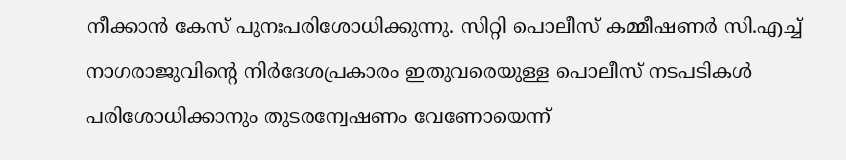നീക്കാന്‍ കേസ് പുനഃപരിശോധിക്കുന്നു. സിറ്റി പൊലീസ് കമ്മീഷണര്‍ സി.എച്ച് നാഗരാജുവിന്റെ നിര്‍ദേശപ്രകാരം ഇതുവരെയുള്ള പൊലീസ് നടപടികള്‍ പരിശോധിക്കാനും തുടരന്വേഷണം വേണോയെന്ന്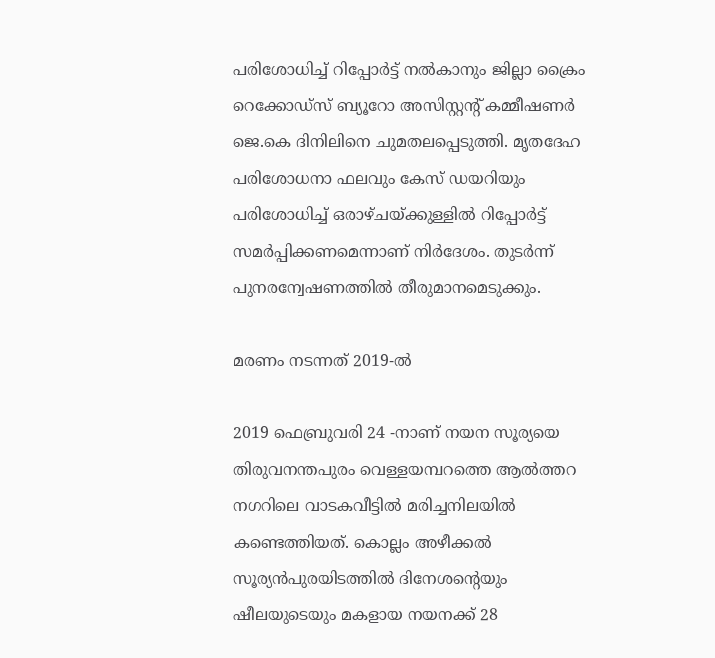പരിശോധിച്ച് റിപ്പോര്‍ട്ട് നല്‍കാനും ജില്ലാ ക്രൈം റെക്കോഡ്സ് ബ്യൂറോ അസിസ്റ്റന്റ് കമ്മീഷണര്‍ ജെ.കെ ദിനിലിനെ ചുമതലപ്പെടുത്തി. മൃതദേഹ പരിശോധനാ ഫലവും കേസ് ഡയറിയും പരിശോധിച്ച് ഒരാഴ്ചയ്ക്കുള്ളില്‍ റിപ്പോര്‍ട്ട് സമര്‍പ്പിക്കണമെന്നാണ് നിര്‍ദേശം. തുടര്‍ന്ന് പുനരന്വേഷണത്തില്‍ തീരുമാനമെടുക്കും.

മരണം നടന്നത് 2019-ല്‍

2019 ഫെബ്രുവരി 24 -നാണ് നയന സൂര്യയെ തിരുവനന്തപുരം വെള്ളയമ്പറത്തെ ആല്‍ത്തറ നഗറിലെ വാടകവീട്ടില്‍ മരിച്ചനിലയില്‍ കണ്ടെത്തിയത്. കൊല്ലം അഴീക്കല്‍ സൂര്യന്‍പുരയിടത്തില്‍ ദിനേശന്റെയും ഷീലയുടെയും മകളായ നയനക്ക് 28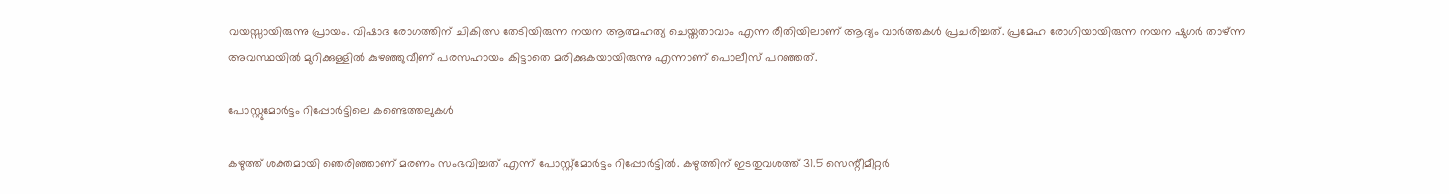വയസ്സായിരുന്നു പ്രായം. വിഷാദ രോഗത്തിന് ചികിത്സ തേടിയിരുന്ന നയന ആത്മഹത്യ ചെയ്തതാവാം എന്ന രീതിയിലാണ് ആദ്യം വാര്‍ത്തകള്‍ പ്രചരിച്ചത്. പ്രമേഹ രോഗിയായിരുന്ന നയന ഷുഗര്‍ താഴ്ന്ന അവസ്ഥയില്‍ മുറിക്കുള്ളില്‍ കുഴഞ്ഞുവീണ് പരസഹായം കിട്ടാതെ മരിക്കുകയായിരുന്നു എന്നാണ് പൊലീസ് പറഞ്ഞത്.

പോസ്റ്റുമോര്‍ട്ടം റിപ്പോര്‍ട്ടിലെ കണ്ടെത്തലുകള്‍

കഴുത്ത് ശക്തമായി ഞെരിഞ്ഞാണ് മരണം സംഭവിച്ചത് എന്ന് പോസ്റ്റ്മോര്‍ട്ടം റിപ്പോര്‍ട്ടില്‍. കഴുത്തിന് ഇടതുവശത്ത് 31.5 സെന്റീമീറ്റര്‍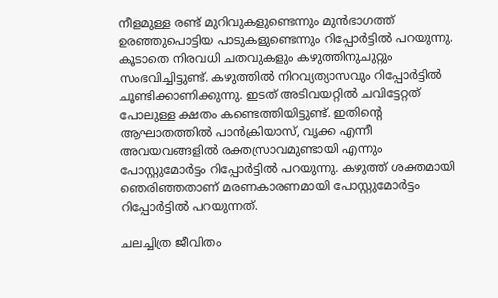നീളമുള്ള രണ്ട് മുറിവുകളുണ്ടെന്നും മുന്‍ഭാഗത്ത് ഉരഞ്ഞുപൊട്ടിയ പാടുകളുണ്ടെന്നും റിപ്പോര്‍ട്ടില്‍ പറയുന്നു. കൂടാതെ നിരവധി ചതവുകളും കഴുത്തിനുചുറ്റും സംഭവിച്ചിട്ടുണ്ട്. കഴുത്തില്‍ നിറവ്യത്യാസവും റിപ്പോര്‍ട്ടില്‍ ചൂണ്ടിക്കാണിക്കുന്നു. ഇടത് അടിവയറ്റില്‍ ചവിട്ടേറ്റത് പോലുള്ള ക്ഷതം കണ്ടെത്തിയിട്ടുണ്ട്. ഇതിന്റെ ആഘാതത്തില്‍ പാന്‍ക്രിയാസ്, വൃക്ക എന്നീ അവയവങ്ങളില്‍ രക്തസ്രാവമുണ്ടായി എന്നും പോസ്റ്റുമോര്‍ട്ടം റിപ്പോര്‍ട്ടില്‍ പറയുന്നു. കഴുത്ത് ശക്തമായി ഞെരിഞ്ഞതാണ് മരണകാരണമായി പോസ്റ്റുമോര്‍ട്ടം റിപ്പോര്‍ട്ടില്‍ പറയുന്നത്.

ചലച്ചിത്ര ജീവിതം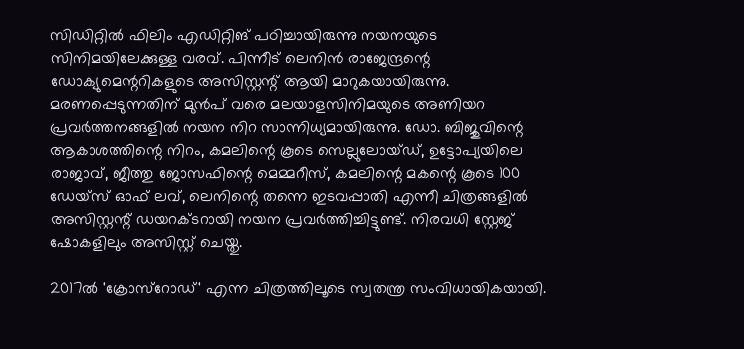സിഡിറ്റില്‍ ഫിലിം എഡിറ്റിങ് പഠിച്ചായിരുന്നു നയനയുടെ സിനിമയിലേക്കുള്ള വരവ്. പിന്നീട് ലെനിന്‍ രാജേന്ദ്രന്റെ ഡോക്യുമെന്ററികളുടെ അസിസ്റ്റന്റ് ആയി മാറുകയായിരുന്നു. മരണപ്പെടുന്നതിന് മുന്‍പ് വരെ മലയാളസിനിമയുടെ അണിയറ പ്രവര്‍ത്തനങ്ങളില്‍ നയന നിറ സാന്നിധ്യമായിരുന്നു. ഡോ. ബിജുവിന്റെ ആകാശത്തിന്റെ നിറം, കമലിന്റെ കൂടെ സെല്ലുലോയ്ഡ്, ഉട്ടോപ്യയിലെ രാജാവ്, ജീത്തു ജോസഫിന്റെ മെമ്മറീസ്, കമലിന്റെ മകന്റെ കൂടെ 100 ഡേയ്‌സ് ഓഫ് ലവ്, ലെനിന്റെ തന്നെ ഇടവപ്പാതി എന്നീ ചിത്രങ്ങളില്‍ അസിസ്റ്റന്റ് ഡയറക്ടറായി നയന പ്രവര്‍ത്തിച്ചിട്ടുണ്ട്. നിരവധി സ്റ്റേജ് ഷോകളിലും അസിസ്റ്റ് ചെയ്തു.

2017ല്‍ 'ക്രോസ്‌റോഡ്' എന്ന ചിത്രത്തിലൂടെ സ്വതന്ത്ര സംവിധായികയായി.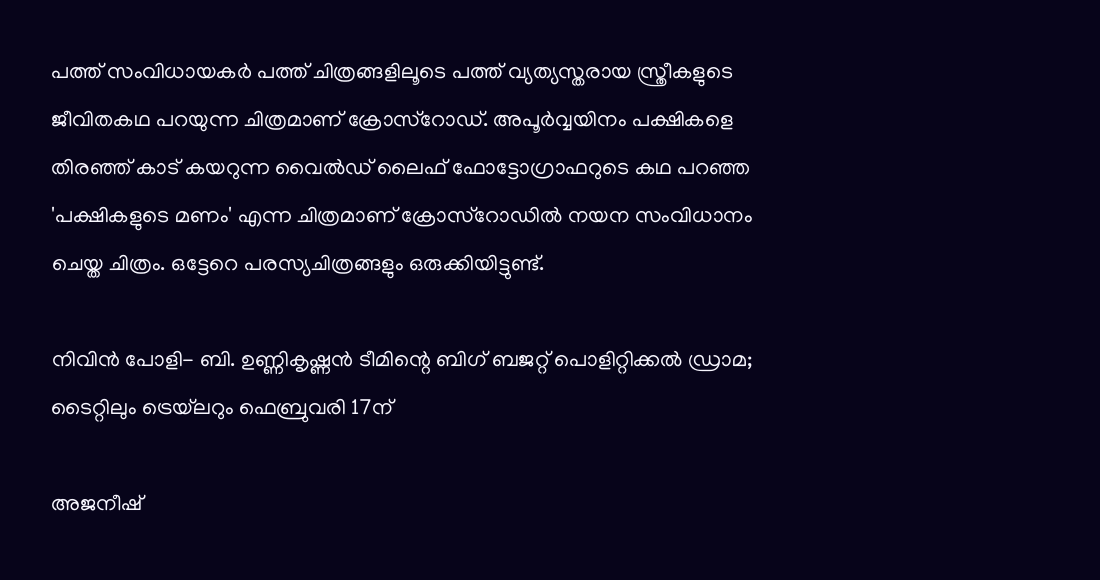പത്ത് സംവിധായകര്‍ പത്ത് ചിത്രങ്ങളിലൂടെ പത്ത് വ്യത്യസ്തരായ സ്ത്രീകളുടെ ജീവിതകഥ പറയുന്ന ചിത്രമാണ് ക്രോസ്‌റോഡ്. അപൂര്‍വ്വയിനം പക്ഷികളെ തിരഞ്ഞ് കാട് കയറുന്ന വൈല്‍ഡ് ലൈഫ് ഫോട്ടോഗ്രാഫറുടെ കഥ പറഞ്ഞ 'പക്ഷികളുടെ മണം' എന്ന ചിത്രമാണ് ക്രോസ്‌റോഡില്‍ നയന സംവിധാനം ചെയ്ത ചിത്രം. ഒട്ടേറെ പരസ്യചിത്രങ്ങളും ഒരുക്കിയിട്ടുണ്ട്.

നിവിൻ പോളി- ബി. ഉണ്ണികൃഷ്ണൻ ടീമിന്റെ ബിഗ് ബജറ്റ് പൊളിറ്റിക്കൽ ഡ്രാമ; ടൈറ്റിലും ട്രെയ്‌ലറും ഫെബ്രുവരി 17ന്

അജനീഷ്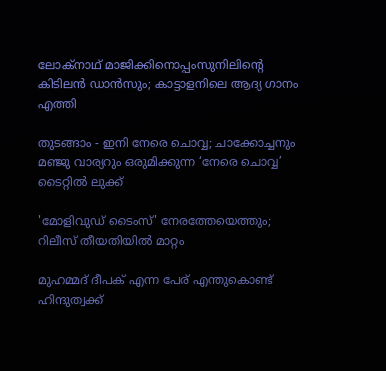ലോക്നാഥ് മാജിക്കിനൊപ്പംസുനിലിന്റെ കിടിലൻ ഡാൻസും; കാട്ടാളനിലെ ആദ്യ ഗാനം എത്തി

തുടങ്ങാം - ഇനി നേരെ ചൊവ്വ; ചാക്കോച്ചനും മഞ്ജു വാര്യറും ഒരുമിക്കുന്ന ‘നേരെ ചൊവ്വ’ ടൈറ്റിൽ ലുക്ക്

'മോളിവുഡ് ടൈംസ്' നേരത്തേയെത്തും; റിലീസ് തീയതിയിൽ മാറ്റം

മുഹമ്മദ് ദീപക് എന്ന പേര് എന്തുകൊണ്ട് ഹിന്ദുത്വക്ക്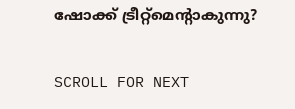ഷോക്ക് ട്രീറ്റ്‌മെന്റാകുന്നു?

SCROLL FOR NEXT